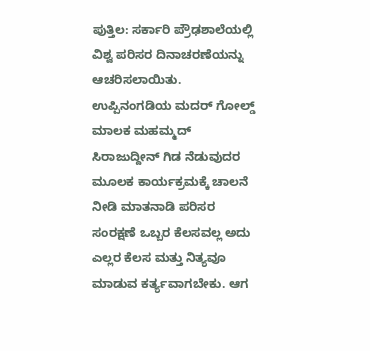ಪುತ್ತಿಲ: ಸರ್ಕಾರಿ ಪ್ರೌಢಶಾಲೆಯಲ್ಲಿ ವಿಶ್ವ ಪರಿಸರ ದಿನಾಚರಣೆಯನ್ನು ಆಚರಿಸಲಾಯಿತು.
ಉಪ್ಪಿನಂಗಡಿಯ ಮದರ್ ಗೋಲ್ಡ್ ಮಾಲಕ ಮಹಮ್ಮದ್ ಸಿರಾಜುದ್ದೀನ್ ಗಿಡ ನೆಡುವುದರ ಮೂಲಕ ಕಾರ್ಯಕ್ರಮಕ್ಕೆ ಚಾಲನೆ ನೀಡಿ ಮಾತನಾಡಿ ಪರಿಸರ ಸಂರಕ್ಷಣೆ ಒಬ್ಬರ ಕೆಲಸವಲ್ಲ ಅದು ಎಲ್ಲರ ಕೆಲಸ ಮತ್ತು ನಿತ್ಯವೂ ಮಾಡುವ ಕರ್ತ್ಯವಾಗಬೇಕು. ಆಗ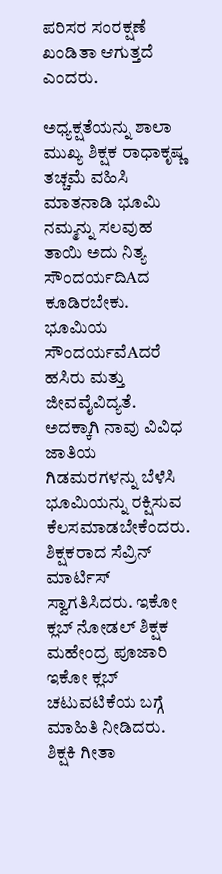ಪರಿಸರ ಸಂರಕ್ಷಣೆ ಖಂಡಿತಾ ಆಗುತ್ತದೆ ಎಂದರು.

ಅಧ್ಯಕ್ಷತೆಯನ್ನು ಶಾಲಾ ಮುಖ್ಯ ಶಿಕ್ಷಕ ರಾಧಾಕೃಷ್ಣ ತಚ್ಚಮೆ ವಹಿಸಿ ಮಾತನಾಡಿ ಭೂಮಿ ನಮ್ಮನ್ನು ಸಲವುಹ ತಾಯಿ ಅದು ನಿತ್ಯ ಸೌಂದರ್ಯದಿAದ ಕೂಡಿರಬೇಕು. ಭೂಮಿಯ ಸೌಂದರ್ಯವೆAದರೆ ಹಸಿರು ಮತ್ತು ಜೀವವೈವಿದ್ಯತೆ. ಅದಕ್ಕಾಗಿ ನಾವು ವಿವಿಧ ಜಾತಿಯ ಗಿಡಮರಗಳನ್ನು ಬೆಳೆಸಿ ಭೂಮಿಯನ್ನು ರಕ್ಷಿಸುವ ಕೆಲಸಮಾಡಬೇಕೆಂದರು.
ಶಿಕ್ಷಕರಾದ ಸೆವ್ರಿನ್ ಮಾರ್ಟಿಸ್ ಸ್ವಾಗತಿಸಿದರು. ಇಕೋ ಕ್ಲಬ್ ನೋಡಲ್ ಶಿಕ್ಷಕ ಮಹೇಂದ್ರ ಪೂಜಾರಿ ಇಕೋ ಕ್ಲಬ್ ಚಟುವಟಿಕೆಯ ಬಗ್ಗೆ ಮಾಹಿತಿ ನೀಡಿದರು. ಶಿಕ್ಷಕಿ ಗೀತಾ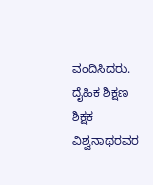ವಂದಿಸಿದರು. ದೈಹಿಕ ಶಿಕ್ಷಣ ಶಿಕ್ಷಕ ವಿಶ್ವನಾಥರವರ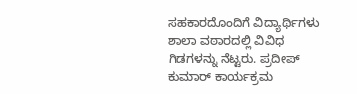ಸಹಕಾರದೊಂದಿಗೆ ವಿದ್ಯಾರ್ಥಿಗಳು ಶಾಲಾ ವಠಾರದಲ್ಲಿ ವಿವಿಧ ಗಿಡಗಳನ್ನು ನೆಟ್ಟರು. ಪ್ರದೀಪ್ ಕುಮಾರ್ ಕಾರ್ಯಕ್ರಮ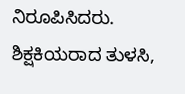ನಿರೂಪಿಸಿದರು. ಶಿಕ್ಷಕಿಯರಾದ ತುಳಸಿ,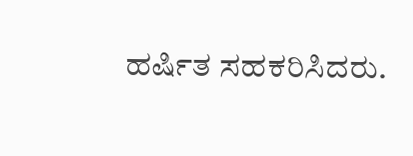ಹರ್ಷಿತ ಸಹಕರಿಸಿದರು.